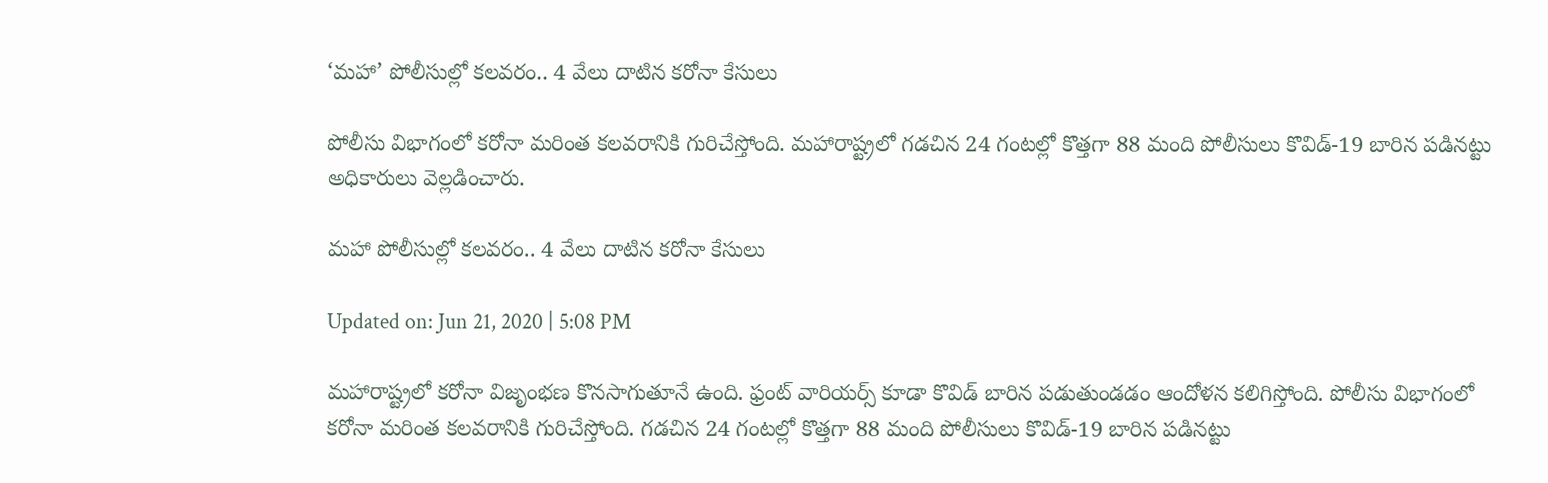‘మహా’ పోలీసుల్లో కలవరం.. 4 వేలు దాటిన కరోనా కేసులు

పోలీసు విభాగంలో కరోనా మరింత కలవరానికి గురిచేస్తోంది. మహారాష్ట్రలో గడచిన 24 గంటల్లో కొత్తగా 88 మంది పోలీసులు కొవిడ్-19 బారిన పడినట్టు అధికారులు వెల్లడించారు.

మహా పోలీసుల్లో కలవరం.. 4 వేలు దాటిన కరోనా కేసులు

Updated on: Jun 21, 2020 | 5:08 PM

మహారాష్ట్రలో కరోనా విజృంభణ కొనసాగుతూనే ఉంది. ఫ్రంట్ వారియర్స్ కూడా కొవిడ్ బారిన పడుతుండడం ఆందోళన కలిగిస్తోంది. పోలీసు విభాగంలో కరోనా మరింత కలవరానికి గురిచేస్తోంది. గడచిన 24 గంటల్లో కొత్తగా 88 మంది పోలీసులు కొవిడ్-19 బారిన పడినట్టు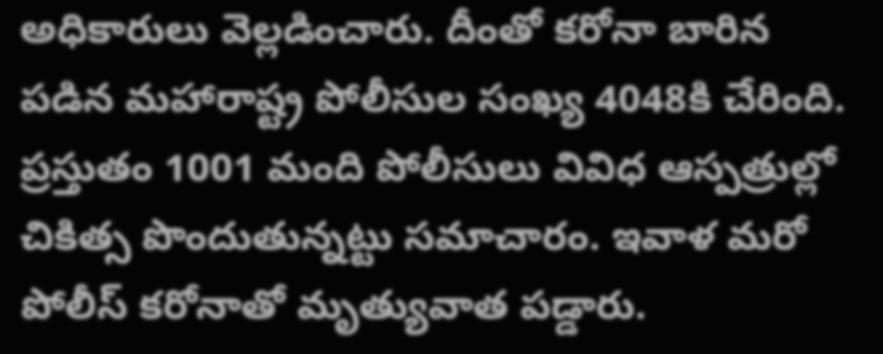అధికారులు వెల్లడించారు. దీంతో కరోనా బారిన పడిన మహారాష్ట్ర పోలీసుల సంఖ్య 4048కి చేరింది. ప్రస్తుతం 1001 మంది పోలీసులు వివిధ ఆస్పత్రుల్లో చికిత్స పొందుతున్నట్టు సమాచారం. ఇవాళ మరో పోలీస్ కరోనాతో మృత్యువాత పడ్డారు.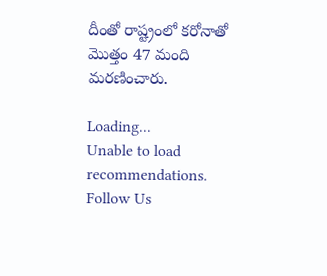దీంతో రాష్ట్రంలో కరోనాతో మొత్తం 47 మంది మరణించారు.

Loading...
Unable to load recommendations.
Follow Us